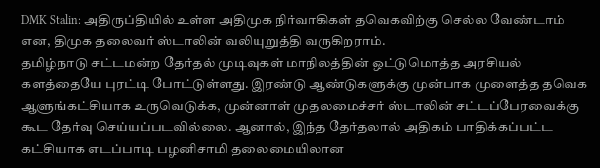DMK Stalin: அதிருப்தியில் உள்ள அதிமுக நிர்வாகிகள் தவெகவிற்கு செல்ல வேண்டாம் என, திமுக தலைவர் ஸ்டாலின் வலியுறுத்தி வருகிறராம்.
தமிழ்நாடு சட்டமன்ற தேர்தல் முடிவுகள் மாநிலத்தின் ஒட்டுமொத்த அரசியல் களத்தையே புரட்டி போட்டுள்ளது. இரண்டு ஆண்டுகளுக்கு முன்பாக முளைத்த தவெக ஆளுங்கட்சியாக உருவெடுக்க, முன்னாள் முதலமைச்சர் ஸ்டாலின் சட்டப்பேரவைக்கு கூட தேர்வு செய்யப்படவில்லை. ஆனால், இந்த தேர்தலால் அதிகம் பாதிக்கப்பட்ட கட்சியாக எடப்பாடி பழனிசாமி தலைமையிலான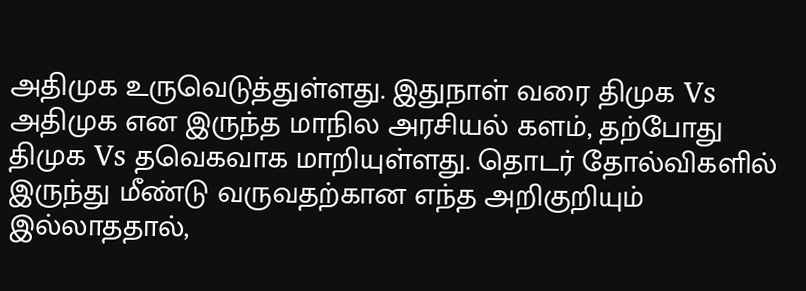அதிமுக உருவெடுத்துள்ளது. இதுநாள் வரை திமுக Vs அதிமுக என இருந்த மாநில அரசியல் களம், தற்போது திமுக Vs தவெகவாக மாறியுள்ளது. தொடர் தோல்விகளில் இருந்து மீண்டு வருவதற்கான எந்த அறிகுறியும் இல்லாததால்,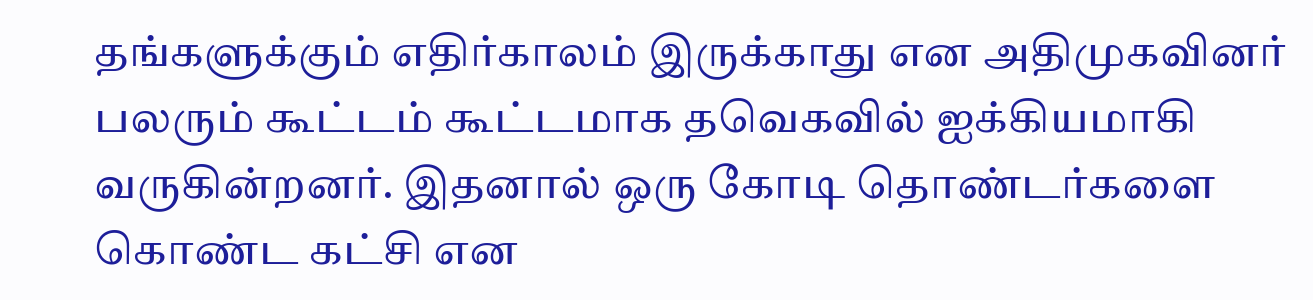தங்களுக்கும் எதிர்காலம் இருக்காது என அதிமுகவினர் பலரும் கூட்டம் கூட்டமாக தவெகவில் ஐக்கியமாகி வருகின்றனர். இதனால் ஒரு கோடி தொண்டர்களை கொண்ட கட்சி என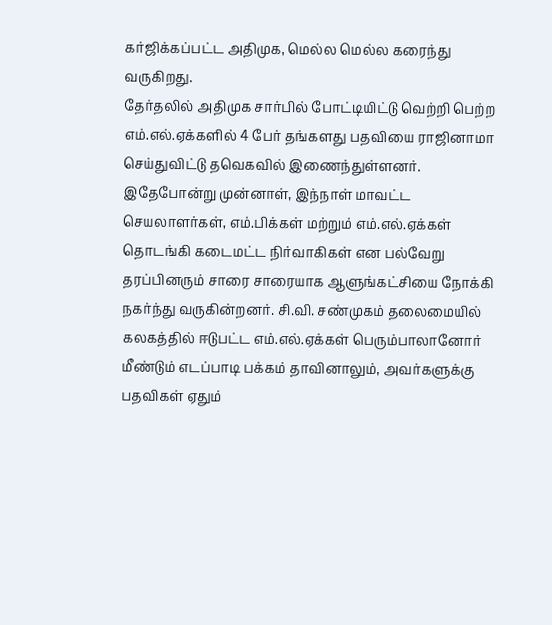கர்ஜிக்கப்பட்ட அதிமுக, மெல்ல மெல்ல கரைந்து வருகிறது.
தேர்தலில் அதிமுக சார்பில் போட்டியிட்டு வெற்றி பெற்ற எம்.எல்.ஏக்களில் 4 பேர் தங்களது பதவியை ராஜினாமா செய்துவிட்டு தவெகவில் இணைந்துள்ளனர். இதேபோன்று முன்னாள், இந்நாள் மாவட்ட செயலாளர்கள், எம்.பிக்கள் மற்றும் எம்.எல்.ஏக்கள் தொடங்கி கடைமட்ட நிர்வாகிகள் என பல்வேறு தரப்பினரும் சாரை சாரையாக ஆளுங்கட்சியை நோக்கி நகர்ந்து வருகின்றனர். சி.வி. சண்முகம் தலைமையில் கலகத்தில் ஈடுபட்ட எம்.எல்.ஏக்கள் பெரும்பாலானோர் மீண்டும் எடப்பாடி பக்கம் தாவினாலும், அவர்களுக்கு பதவிகள் ஏதும்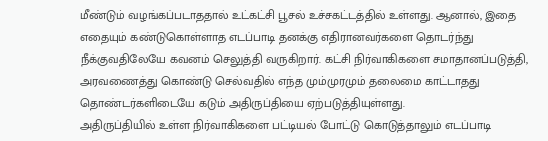மீண்டும் வழங்கப்படாததால் உட்கட்சி பூசல் உச்சகட்டத்தில் உள்ளது. ஆனால், இதை எதையும் கண்டுகொள்ளாத எடப்பாடி தனக்கு எதிரானவர்களை தொடர்ந்து நீக்குவதிலேயே கவனம் செலுத்தி வருகிறார். கட்சி நிர்வாகிகளை சமாதானப்படுத்தி, அரவணைத்து கொண்டு செல்வதில் எந்த மும்முரமும் தலைமை காட்டாதது தொண்டர்களிடையே கடும் அதிருப்தியை ஏற்படுத்தியுள்ளது.
அதிருப்தியில் உள்ள நிர்வாகிகளை பட்டியல் போட்டு கொடுத்தாலும் எடப்பாடி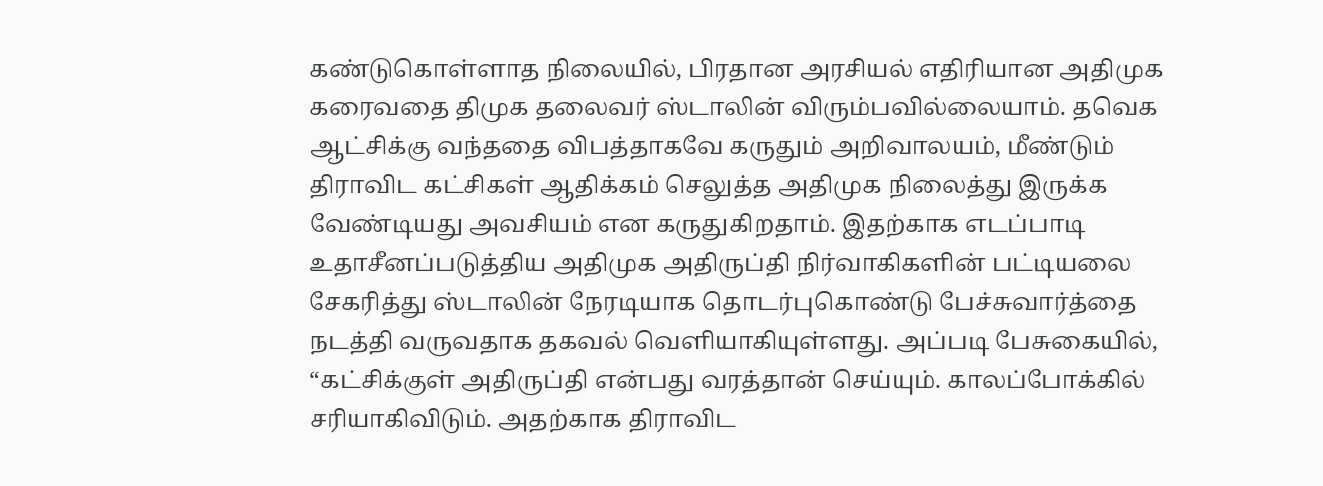கண்டுகொள்ளாத நிலையில், பிரதான அரசியல் எதிரியான அதிமுக கரைவதை திமுக தலைவர் ஸ்டாலின் விரும்பவில்லையாம். தவெக ஆட்சிக்கு வந்ததை விபத்தாகவே கருதும் அறிவாலயம், மீண்டும் திராவிட கட்சிகள் ஆதிக்கம் செலுத்த அதிமுக நிலைத்து இருக்க வேண்டியது அவசியம் என கருதுகிறதாம். இதற்காக எடப்பாடி உதாசீனப்படுத்திய அதிமுக அதிருப்தி நிர்வாகிகளின் பட்டியலை சேகரித்து ஸ்டாலின் நேரடியாக தொடர்புகொண்டு பேச்சுவார்த்தை நடத்தி வருவதாக தகவல் வெளியாகியுள்ளது. அப்படி பேசுகையில், “கட்சிக்குள் அதிருப்தி என்பது வரத்தான் செய்யும். காலப்போக்கில் சரியாகிவிடும். அதற்காக திராவிட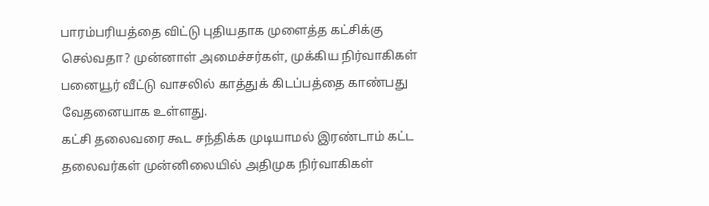பாரம்பரியத்தை விட்டு புதியதாக முளைத்த கட்சிக்கு செல்வதா? முன்னாள் அமைச்சர்கள், முக்கிய நிர்வாகிகள் பனையூர் வீட்டு வாசலில் காத்துக் கிடப்பத்தை காண்பது வேதனையாக உள்ளது.
கட்சி தலைவரை கூட சந்திக்க முடியாமல் இரண்டாம் கட்ட தலைவர்கள் முன்னிலையில் அதிமுக நிர்வாகிகள்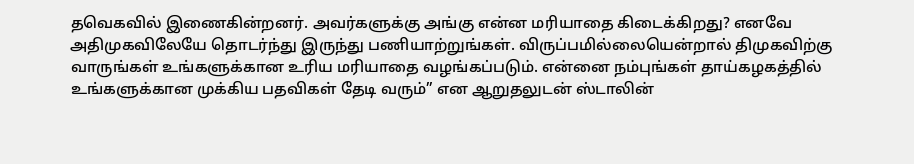தவெகவில் இணைகின்றனர். அவர்களுக்கு அங்கு என்ன மரியாதை கிடைக்கிறது? எனவே அதிமுகவிலேயே தொடர்ந்து இருந்து பணியாற்றுங்கள். விருப்பமில்லையென்றால் திமுகவிற்கு வாருங்கள் உங்களுக்கான உரிய மரியாதை வழங்கப்படும். என்னை நம்புங்கள் தாய்கழகத்தில் உங்களுக்கான முக்கிய பதவிகள் தேடி வரும்” என ஆறுதலுடன் ஸ்டாலின்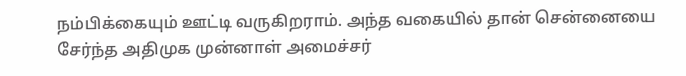நம்பிக்கையும் ஊட்டி வருகிறராம். அந்த வகையில் தான் சென்னையை சேர்ந்த அதிமுக முன்னாள் அமைச்சர்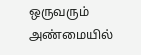ஒருவரும் அண்மையில்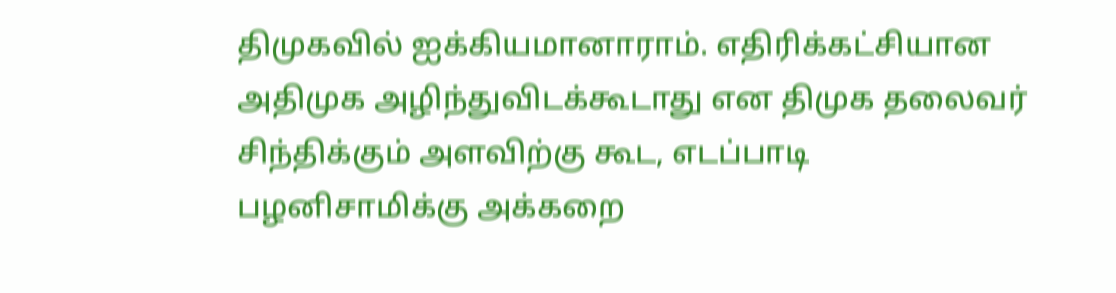திமுகவில் ஐக்கியமானாராம். எதிரிக்கட்சியான அதிமுக அழிந்துவிடக்கூடாது என திமுக தலைவர் சிந்திக்கும் அளவிற்கு கூட, எடப்பாடி பழனிசாமிக்கு அக்கறை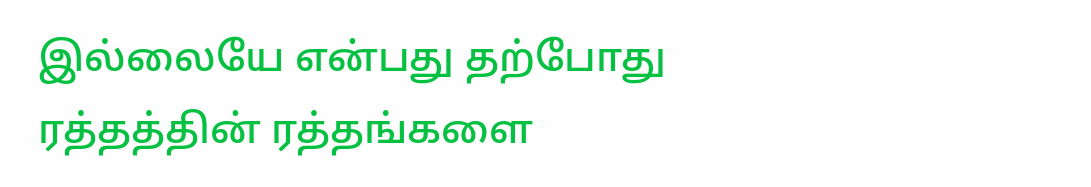இல்லையே என்பது தற்போது ரத்தத்தின் ரத்தங்களை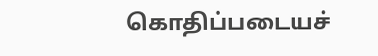கொதிப்படையச்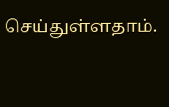செய்துள்ளதாம்.